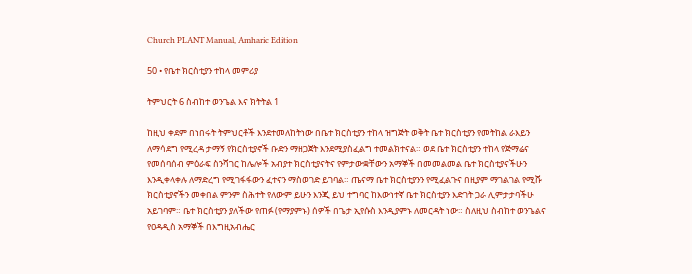Church PLANT Manual, Amharic Edition

50 • የቤተ ክርስቲያን ተከላ መምሪያ

ትምህርት 6 ስብከተ ወንጌል እና ክትትል 1

ከዚህ ቀደም በነበሩት ትምህርቶች እንደተመለከትነው በቤተ ክርስቲያን ተከላ ዝግጅት ወቅት ቤተ ክርስቲያን የመትከል ራእይን ለማሳደግ የሚረዳ ታማኝ የክርስቲያኖች ቡድን ማዘጋጀት እንደሚያስፈልግ ተመልክተናል። ወደ ቤተ ክርስቲያን ተከላ የጅማሬና የመሰባሰብ ምዕራፍ ስንሻገር ከሌሎች አብያተ ክርስቲያናትና የምታውቋቸውን አማኞች በመመልመል ቤተ ክርስቲያናችሁን እንዲቀላቀሉ ለማድረግ የሚገፋፋውን ፈተናን ማስወገድ ይገባል። ጤናማ ቤተ ክርስቲያንን የሚፈልጉና በዚያም ማገልገል የሚሹ ክርስቲያኖችን መቀበል ምንም ስሕተት የለውም ይሁን እንጂ ይህ ተግባር ከእውነተኛ ቤተ ክርስቲያን እድገት ጋራ ሊምታታባችሁ አይገባም። ቤተ ክርስቲያን ያለችው የጠፉ (የማያምኑ) ሰዎች በጌታ ኢየሱስ እንዲያምኑ ለመርዳት ነው። ስለዚህ ስብከተ ወንጌልና የዐዳዲስ አማኞች በእግዚአብሔር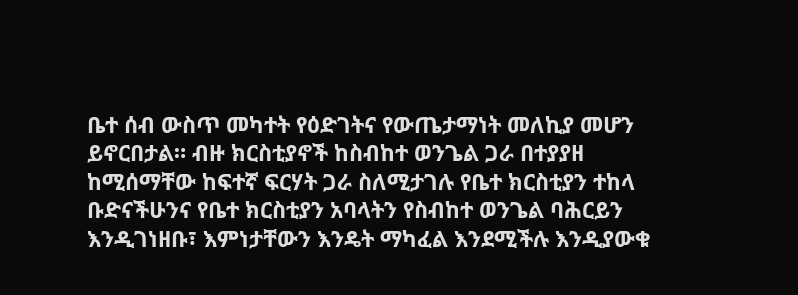ቤተ ሰብ ውስጥ መካተት የዕድገትና የውጤታማነት መለኪያ መሆን ይኖርበታል። ብዙ ክርስቲያኖች ከስብከተ ወንጌል ጋራ በተያያዘ ከሚሰማቸው ከፍተኛ ፍርሃት ጋራ ስለሚታገሉ የቤተ ክርስቲያን ተከላ ቡድናችሁንና የቤተ ክርስቲያን አባላትን የስብከተ ወንጌል ባሕርይን እንዲገነዘቡ፣ እምነታቸውን እንዴት ማካፈል እንደሚችሉ እንዲያውቁ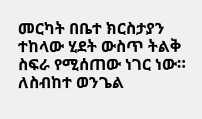መርካት በቤተ ክርስታያን ተከላው ሂደት ውስጥ ትልቅ ስፍራ የሚሰጠው ነገር ነው። ለስብከተ ወንጌል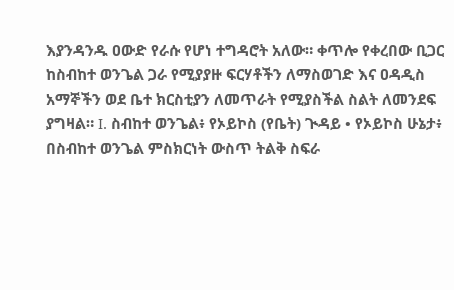እያንዳንዱ ዐውድ የራሱ የሆነ ተግዳሮት አለው። ቀጥሎ የቀረበው ቢጋር ከስብከተ ወንጌል ጋራ የሚያያዙ ፍርሃቶችን ለማስወገድ እና ዐዳዲስ አማኞችን ወደ ቤተ ክርስቲያን ለመጥራት የሚያስችል ስልት ለመንደፍ ያግዛል። I. ስብከተ ወንጌል፥ የኦይኮስ (የቤት) ጒዳይ • የኦይኮስ ሁኔታ፥ በስብከተ ወንጌል ምስክርነት ውስጥ ትልቅ ስፍራ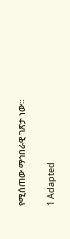የሚሰጠው ማኅበራዊ ገጽታ ነው።

1 Adapted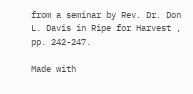from a seminar by Rev. Dr. Don L. Davis in Ripe for Harvest , pp. 242-247.

Made with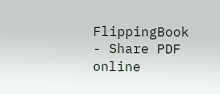FlippingBook - Share PDF online